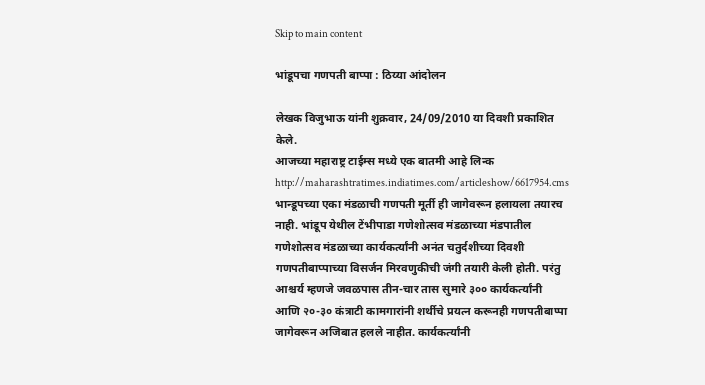Skip to main content

भांडूपचा गणपती बाप्पा : ठिय्या आंदोलन

लेखक विजुभाऊ यांनी शुक्रवार, 24/09/2010 या दिवशी प्रकाशित केले.
आजच्या महाराष्ट्र टाईम्स मध्ये एक बातमी आहे लिन्क http://maharashtratimes.indiatimes.com/articleshow/6617954.cms भान्डूपच्या एका मंडळाची गणपती मूर्ती ही जागेवरून हलायला तयारच नाही. भांडूप येथील टेंभीपाडा गणेशोत्सव मंडळाच्या मंडपातील गणेशोत्सव मंडळाच्या कार्यकर्त्यांनी अनंत चतुर्दशीच्या दिवशी गणपतीबाप्पाच्या विसर्जन मिरवणुकीची जंगी तयारी केली होती. परंतु आश्चर्य म्हणजे जवळपास तीन-चार तास सुमारे ३०० कार्यकर्त्यांनी आणि २०-३० कंत्राटी कामगारांनी शर्थीचे प्रयत्न करूनही गणपतीबाप्पा जागेवरून अजिबात हलले नाहीत. कार्यकर्त्यांनी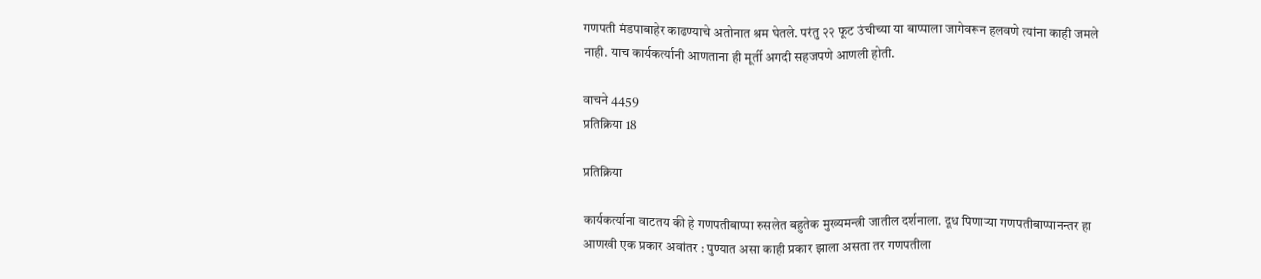गणपती मंडपाबाहेर काढण्याचे अतोनात श्रम घेतले. परंतु २२ फूट उंचीच्या या बाप्पाला जागेवरून हलवणे त्यांना काही जमले नाही. याच कार्यकर्त्यानी आणताना ही मूर्ती अगदी सहजपणे आणली होती.

वाचने 4459
प्रतिक्रिया 18

प्रतिक्रिया

कार्यकर्त्याना वाटतय की हे गणपतीबाप्पा रुसलेत बहुतेक मुख्यमन्त्री जातील दर्शनाला. दूध पिणार्‍या गणपतीबाप्पानन्तर हा आणखी एक प्रकार अवांतर : पुण्यात असा काही प्रकार झाला असता तर गणपतीला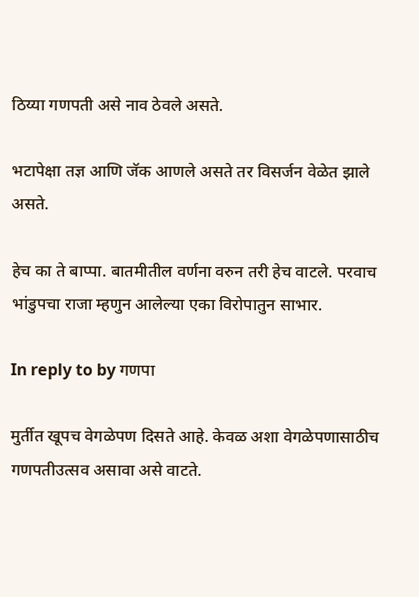ठिय्या गणपती असे नाव ठेवले असते.

भटापेक्षा तज्ञ आणि जॅक आणले असते तर विसर्जन वेळेत झाले असते.

हेच का ते बाप्पा. बातमीतील वर्णना वरुन तरी हेच वाटले. परवाच भांडुपचा राजा म्हणुन आलेल्या एका विरोपातुन साभार.

In reply to by गणपा

मुर्तीत खूपच वेगळेपण दिसते आहे. केवळ अशा वेगळेपणासाठीच गणपतीउत्सव असावा असे वाटते.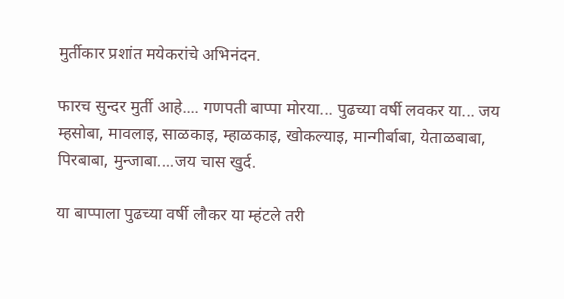मुर्तीकार प्रशांत मयेकरांचे अभिनंदन.

फारच सुन्दर मुर्ती आहे.... गणपती बाप्पा मोरया... पुढच्या वर्षी लवकर या... जय म्हसोबा, मावलाइ, साळकाइ, म्हाळकाइ, खोकल्याइ, मान्गीर्बाबा, येताळबाबा, पिरबाबा, मुन्जाबा....जय चास खुर्द.

या बाप्पाला पुढच्या वर्षी लौकर या म्हंटले तरी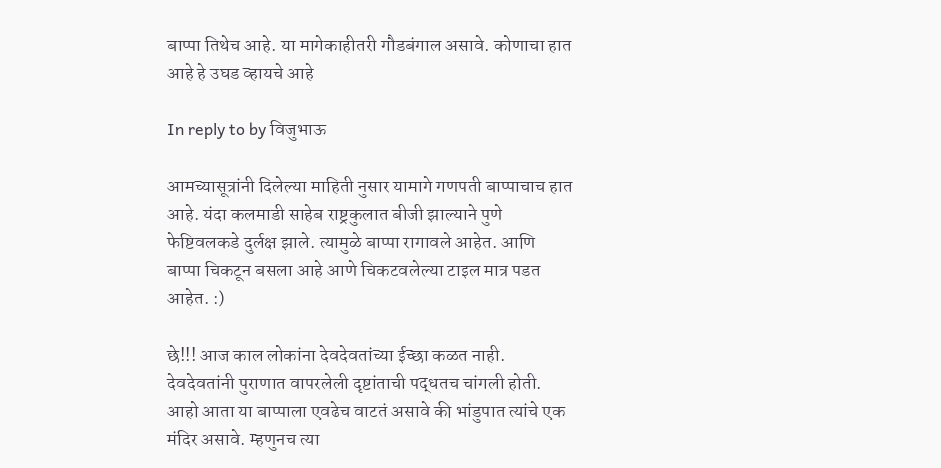बाप्पा तिथेच आहे. या मागेकाहीतरी गौडबंगाल असावे. कोणाचा हात आहे हे उघड व्हायचे आहे

In reply to by विजुभाऊ

आमच्यासूत्रांनी दिलेल्या माहिती नुसार यामागे गणपती बाप्पाचाच हात आहे. यंदा कलमाडी साहेब राष्ट्रकुलात बीजी झाल्याने पुणे फेष्टिवलकडे दुर्लक्ष झाले. त्यामुळे बाप्पा रागावले आहेत. आणि बाप्पा चिकटून बसला आहे आणे चिकटवलेल्या टाइल मात्र पडत आहेत. :)

छे!!! आज काल लोकांना देवदेवतांच्या ईच्छा कळत नाही. देवदेवतांनी पुराणात वापरलेली दृष्टांताची पद्धतच चांगली होती. आहो आता या बाप्पाला एवढेच वाटतं असावे की भांडुपात त्यांचे एक मंदिर असावे. म्हणुनच त्या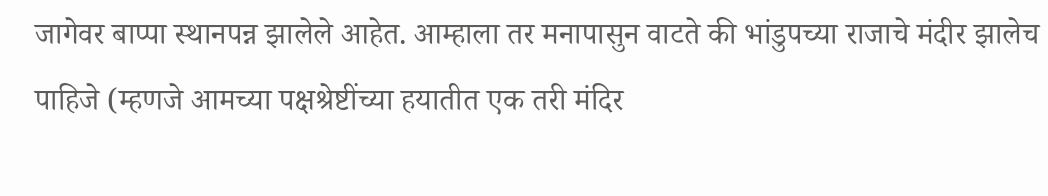जागेवर बाप्पा स्थानपन्न झालेले आहेत. आम्हाला तर मनापासुन वाटते की भांडुपच्या राजाचे मंदीर झालेच पाहिजे (म्हणजे आमच्या पक्षश्रेष्टींच्या हयातीत एक तरी मंदिर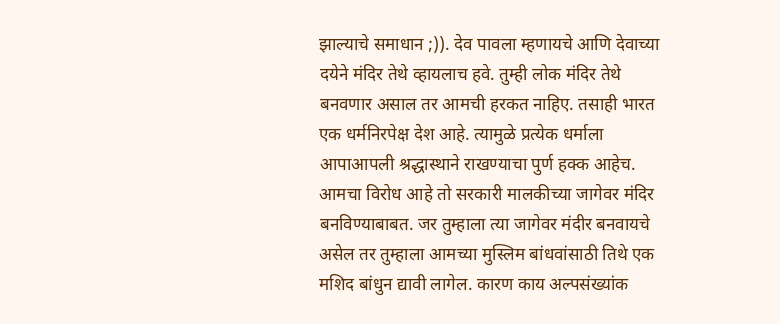झाल्याचे समाधान ;)). देव पावला म्हणायचे आणि देवाच्या दयेने मंदिर तेथे व्हायलाच हवे. तुम्ही लोक मंदिर तेथे बनवणार असाल तर आमची हरकत नाहिए. तसाही भारत एक धर्मनिरपेक्ष देश आहे. त्यामुळे प्रत्येक धर्माला आपाआपली श्रद्धास्थाने राखण्याचा पुर्ण हक्क आहेच. आमचा विरोध आहे तो सरकारी मालकीच्या जागेवर मंदिर बनविण्याबाबत. जर तुम्हाला त्या जागेवर मंदीर बनवायचे असेल तर तुम्हाला आमच्या मुस्लिम बांधवांसाठी तिथे एक मशिद बांधुन द्यावी लागेल. कारण काय अल्पसंख्यांक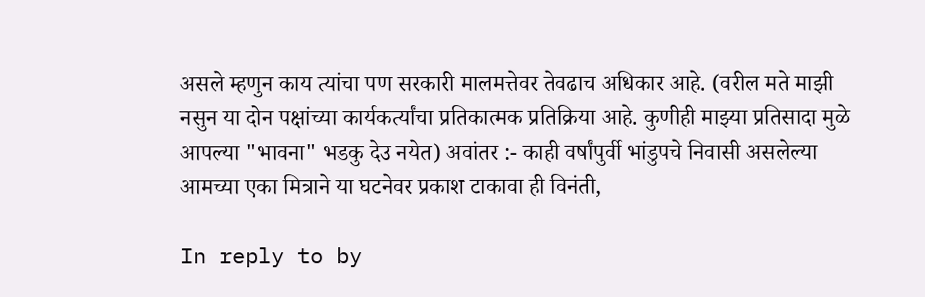असले म्हणुन काय त्यांचा पण सरकारी मालमत्तेवर तेवढाच अधिकार आहे. (वरील मते माझी नसुन या दोन पक्षांच्या कार्यकर्त्यांचा प्रतिकात्मक प्रतिक्रिया आहे. कुणीही माझ्या प्रतिसादा मुळे आपल्या "भावना" भडकु देउ नयेत) अवांतर :- काही वर्षांपुर्वी भांडुपचे निवासी असलेल्या आमच्या एका मित्राने या घटनेवर प्रकाश टाकावा ही विनंती,

In reply to by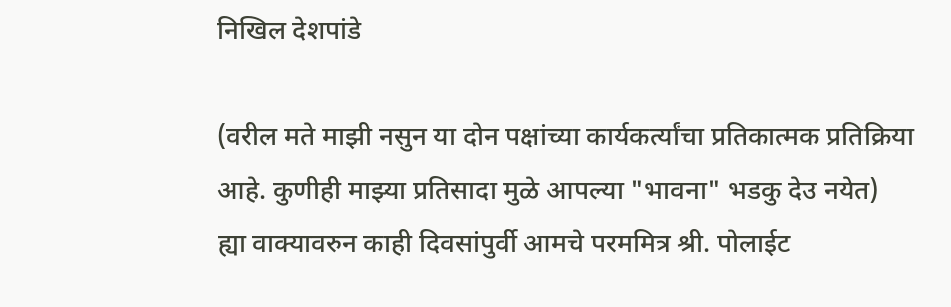निखिल देशपांडे

(वरील मते माझी नसुन या दोन पक्षांच्या कार्यकर्त्यांचा प्रतिकात्मक प्रतिक्रिया आहे. कुणीही माझ्या प्रतिसादा मुळे आपल्या "भावना" भडकु देउ नयेत)
ह्या वाक्यावरुन काही दिवसांपुर्वी आमचे परममित्र श्री. पोलाईट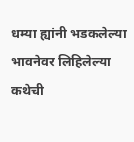धम्या ह्यांनी भडकलेल्या भावनेवर लिहिलेल्या कथेची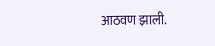आठवण झाली.